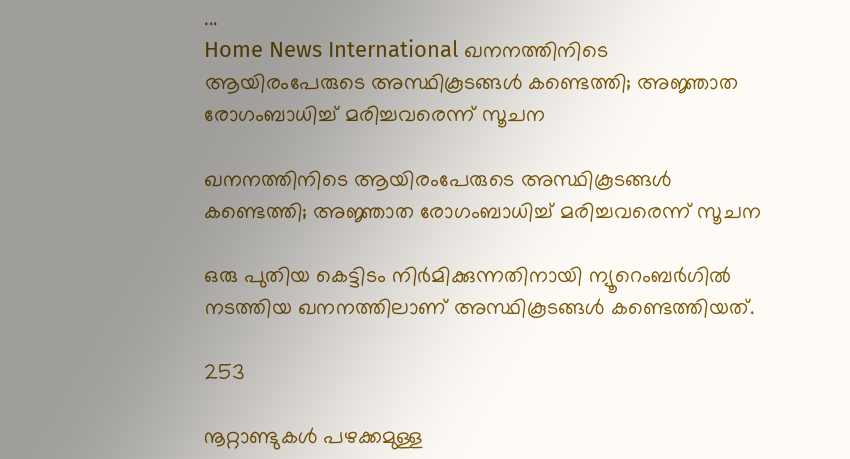...
Home News International ഖനനത്തിനിടെ ആയിരംപേരുടെ അസ്ഥികൂടങ്ങൾ കണ്ടെത്തി; അജ്ഞാത രോഗംബാധിച്ച് മരിച്ചവരെന്ന് സൂചന

ഖനനത്തിനിടെ ആയിരംപേരുടെ അസ്ഥികൂടങ്ങൾ കണ്ടെത്തി; അജ്ഞാത രോഗംബാധിച്ച് മരിച്ചവരെന്ന് സൂചന

ഒരു പുതിയ കെട്ടിടം നിര്‍മിക്കുന്നതിനായി ന്യൂറെംബര്‍ഗില്‍ നടത്തിയ ഖനനത്തിലാണ് അസ്ഥികൂടങ്ങള്‍ കണ്ടെത്തിയത്.

253

നൂറ്റാണ്ടുകള്‍ പഴക്കമുള്ള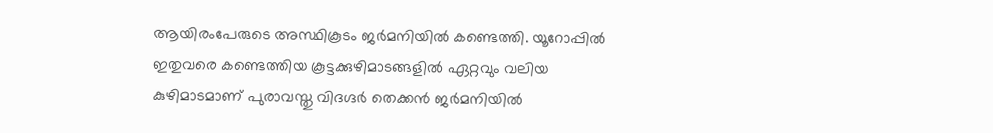ആയിരംപേരുടെ അസ്ഥികൂടം ജര്‍മനിയില്‍ കണ്ടെത്തി. യൂറോപ്പില്‍ ഇതുവരെ കണ്ടെത്തിയ കൂട്ടക്കുഴിമാടങ്ങളില്‍ ഏറ്റവും വലിയ കുഴിമാടമാണ് പുരാവസ്തു വിദഗ്ദര്‍ തെക്കന്‍ ജര്‍മനിയില്‍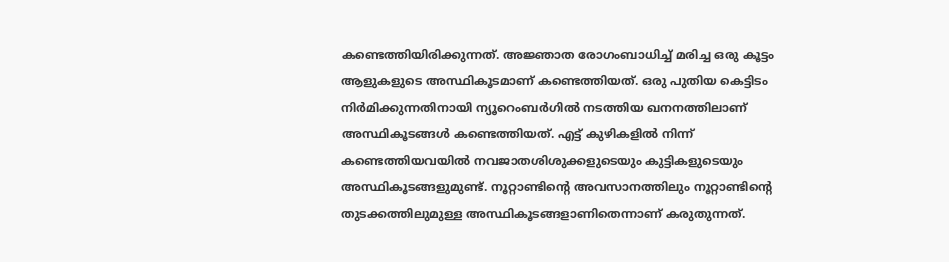കണ്ടെത്തിയിരിക്കുന്നത്. അജ്ഞാത രോഗംബാധിച്ച് മരിച്ച ഒരു കൂട്ടം ആളുകളുടെ അസ്ഥികൂടമാണ് കണ്ടെത്തിയത്. ഒരു പുതിയ കെട്ടിടം നിര്‍മിക്കുന്നതിനായി ന്യൂറെംബര്‍ഗില്‍ നടത്തിയ ഖനനത്തിലാണ് അസ്ഥികൂടങ്ങള്‍ കണ്ടെത്തിയത്. എട്ട് കുഴികളില്‍ നിന്ന് കണ്ടെത്തിയവയില്‍ നവജാതശിശുക്കളുടെയും കുട്ടികളുടെയും അസ്ഥികൂടങ്ങളുമുണ്ട്. നൂറ്റാണ്ടിന്റെ അവസാനത്തിലും നൂറ്റാണ്ടിന്റെ തുടക്കത്തിലുമുള്ള അസ്ഥികൂടങ്ങളാണിതെന്നാണ് കരുതുന്നത്.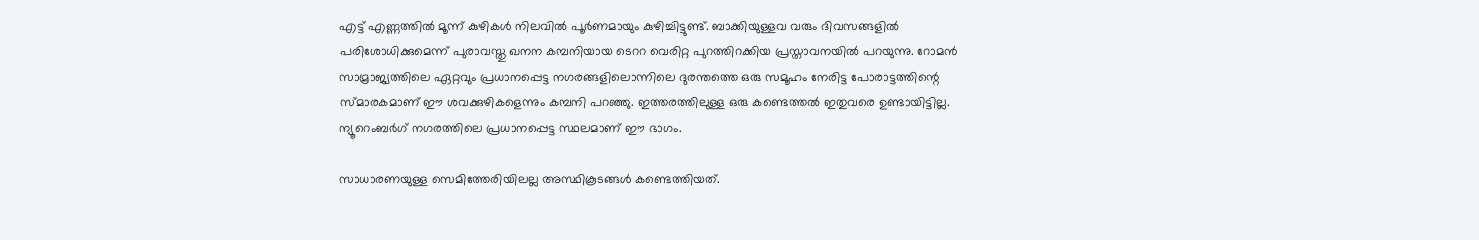എട്ട് എണ്ണത്തില്‍ മൂന്ന് കുഴികള്‍ നിലവില്‍ പൂര്‍ണമായും കുഴിച്ചിട്ടുണ്ട്. ബാക്കിയുള്ളവ വരും ദിവസങ്ങളില്‍ പരിശോധിക്കുമെന്ന് പുരാവസ്തു ഖനന കമ്പനിയായ ടെററ വെരിറ്റ പുറത്തിറക്കിയ പ്രസ്താവനയില്‍ പറയുന്നു. റോമന്‍ സാമ്രാജ്യത്തിലെ ഏറ്റവും പ്രധാനപ്പെട്ട നഗരങ്ങളിലൊന്നിലെ ദുരന്തത്തെ ഒരു സമൂഹം നേരിട്ട പോരാട്ടത്തിന്റെ സ്മാരകമാണ് ഈ ശവക്കുഴികളെന്നും കമ്പനി പറഞ്ഞു. ഇത്തരത്തിലുള്ള ഒരു കണ്ടെത്തല്‍ ഇതുവരെ ഉണ്ടായിട്ടില്ല. ന്യൂറെംബര്‍ഗ് നഗരത്തിലെ പ്രധാനപ്പെട്ട സ്ഥലമാണ് ഈ ഭാഗം.

സാധാരണയുള്ള സെമിത്തേരിയിലല്ല അസ്ഥികൂടങ്ങള്‍ കണ്ടെത്തിയത്.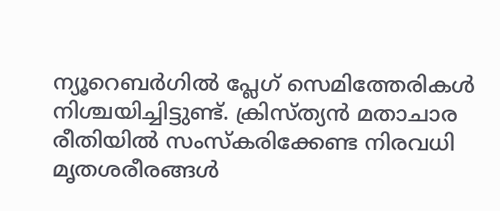ന്യൂറെബര്‍ഗില്‍ പ്ലേഗ് സെമിത്തേരികള്‍ നിശ്ചയിച്ചിട്ടുണ്ട്. ക്രിസ്ത്യന്‍ മതാചാര രീതിയില്‍ സംസ്കരിക്കേണ്ട നിരവധി മൃതശരീരങ്ങള്‍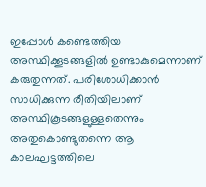ഇപ്പോള്‍ കണ്ടെത്തിയ അസ്ഥിക്കൂടങ്ങളില്‍ ഉണ്ടാകുമെന്നാണ് കരുതുന്നത്. പരിശോധിക്കാൻ സാധിക്കുന്ന രീതിയിലാണ് അസ്ഥികൂടങ്ങളുള്ളതെന്നും അതുകൊണ്ടുതന്നെ ആ കാലഘട്ടത്തിലെ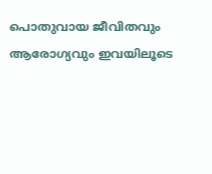പൊതുവായ ജീവിതവും ആരോഗ്യവും ഇവയിലൂടെ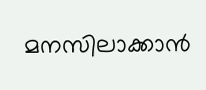മനസിലാക്കാന്‍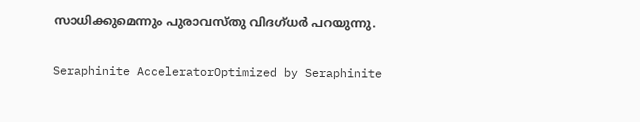സാധിക്കുമെന്നും പുരാവസ്തു വിദഗ്ധർ പറയുന്നു.

Seraphinite AcceleratorOptimized by Seraphinite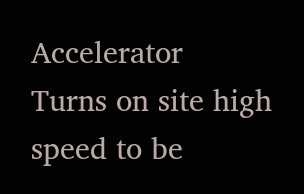Accelerator
Turns on site high speed to be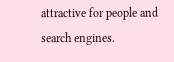attractive for people and search engines.